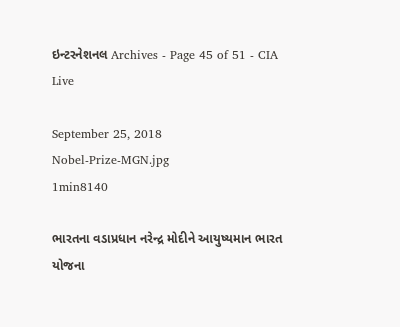ઇન્ટરનેશનલ Archives - Page 45 of 51 - CIA Live

September 25, 2018
Nobel-Prize-MGN.jpg
1min8140

ભારતના વડાપ્રધાન નરેન્દ્ર મોદીને આયુષ્યમાન ભારત યોજના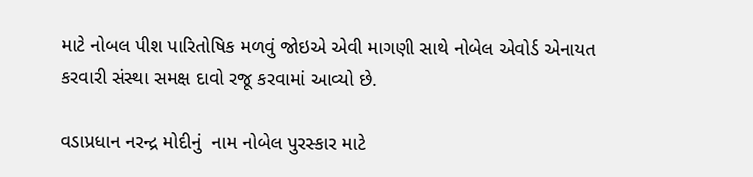માટે નોબલ પીશ પારિતોષિક મળવું જોઇએ એવી માગણી સાથે નોબેલ એવોર્ડ એનાયત કરવારી સંસ્થા સમક્ષ દાવો રજૂ કરવામાં આવ્યો છે.

વડાપ્રધાન નરન્દ્ર મોદીનું  નામ નોબેલ પુરસ્કાર માટે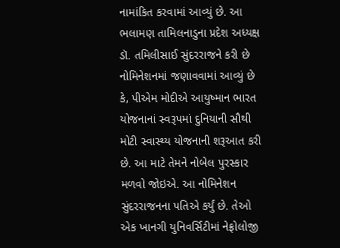નામાંકિત કરવામાં આવ્યું છે. આ ભલામણ તામિલનાડુના પ્રદેશ અધ્યક્ષ ડૉ. તમિલીસાઈ સુંદરરાજને કરી છે નોમિનેશનમાં જણાવવામાં આવ્યું છે કે, પીએમ મોદીએ આયુષ્માન ભારત યોજનાનાં સ્વરૂપમાં દુનિયાની સૌથી મોટી સ્વાસ્થ્ય યોજનાની શરૂઆત કરી છે. આ માટે તેમને નોબેલ પુરસ્કાર મળવો જોઇએ. આ નોમિનેશન સુંદરરાજનના પતિએ કર્યું છે. તેઓ એક ખાનગી યુનિવર્સિટીમાં નેફ્રોલોજી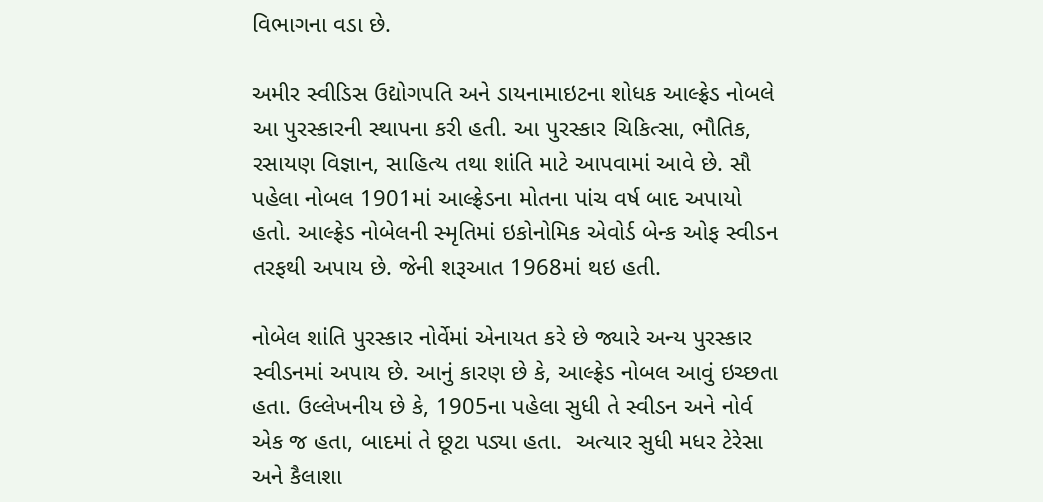વિભાગના વડા છે.

અમીર સ્વીડિસ ઉદ્યોગપતિ અને ડાયનામાઇટના શોધક આલ્ફ્રેડ નોબલે આ પુરસ્કારની સ્થાપના કરી હતી. આ પુરસ્કાર ચિકિત્સા, ભૌતિક, રસાયણ વિજ્ઞાન, સાહિત્ય તથા શાંતિ માટે આપવામાં આવે છે. સૌ પહેલા નોબલ 1901માં આલ્ફ્રેડના મોતના પાંચ વર્ષ બાદ અપાયો હતો. આલ્ફ્રેડ નોબેલની સ્મૃતિમાં ઇકોનોમિક એવોર્ડ બેન્ક ઓફ સ્વીડન તરફથી અપાય છે. જેની શરૂઆત 1968માં થઇ હતી.

નોબેલ શાંતિ પુરસ્કાર નોર્વેમાં એનાયત કરે છે જ્યારે અન્ય પુરસ્કાર સ્વીડનમાં અપાય છે. આનું કારણ છે કે, આલ્ફ્રેડ નોબલ આવું ઇચ્છતા હતા. ઉલ્લેખનીય છે કે, 1905ના પહેલા સુધી તે સ્વીડન અને નોર્વ એક જ હતા, બાદમાં તે છૂટા પડ્યા હતા.  અત્યાર સુધી મધર ટેરેસા અને કૈલાશા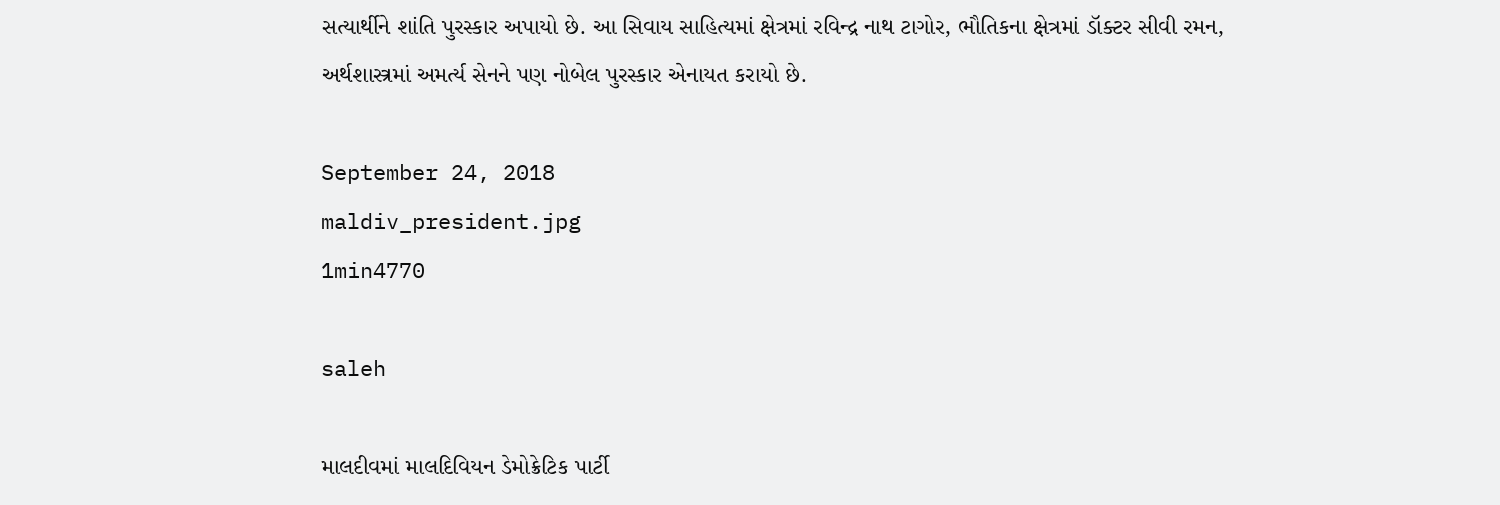સત્યાર્થીને શાંતિ પુરસ્કાર અપાયો છે. આ સિવાય સાહિત્યમાં ક્ષેત્રમાં રવિન્દ્ર નાથ ટાગોર, ભૌતિકના ક્ષેત્રમાં ડૉક્ટર સીવી રમન, અર્થશાસ્ત્રમાં અમર્ત્ય સેનને પણ નોબેલ પુરસ્કાર એનાયત કરાયો છે.

September 24, 2018
maldiv_president.jpg
1min4770

saleh

માલદીવમાં માલદિવિયન ડેમોક્રેટિક પાર્ટી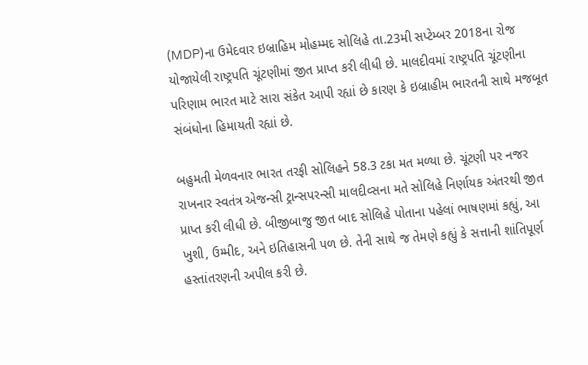(MDP)ના ઉમેદવાર ઇબ્રાહિમ મોહમ્મદ સોલિહે તા.23મી સપ્ટેમ્બર 2018ના રોજ યોજાયેલી રાષ્ટ્રપતિ ચૂંટણીમાં જીત પ્રાપ્ત કરી લીધી છે. માલદીવમાં રાષ્ટ્રપતિ ચૂંટણીના પરિણામ ભારત માટે સારા સંકેત આપી રહ્યાં છે કારણ કે ઇબ્રાહીમ ભારતની સાથે મજબૂત સંબંધોના હિમાયતી રહ્યાં છે.

બહુમતી મેળવનાર ભારત તરફી સોલિહને 58.3 ટકા મત મળ્યા છે. ચૂંટણી પર નજર રાખનાર સ્વતંત્ર એજન્સી ટ્રાન્સપરન્સી માલદીવ્સના મતે સોલિહે નિર્ણાયક અંતરથી જીત પ્રાપ્ત કરી લીધી છે. બીજીબાજુ જીત બાદ સોલિહે પોતાના પહેલાં ભાષણમાં કહ્યું, આ ખુશી, ઉમ્મીદ, અને ઇતિહાસની પળ છે. તેની સાથે જ તેમણે કહ્યું કે સત્તાની શાંતિપૂર્ણ હસ્તાંતરણની અપીલ કરી છે.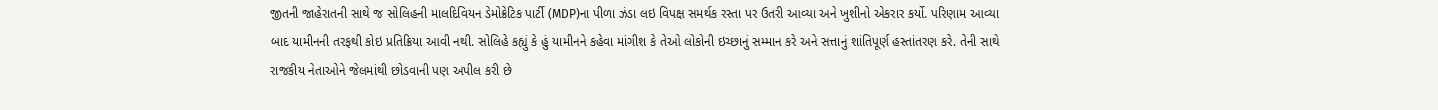જીતની જાહેરાતની સાથે જ સોલિહની માલદિવિયન ડેમોક્રેટિક પાર્ટી (MDP)ના પીળા ઝંડા લઇ વિપક્ષ સમર્થક રસ્તા પર ઉતરી આવ્યા અને ખુશીનો એકરાર કર્યો. પરિણામ આવ્યા બાદ યામીનની તરફથી કોઇ પ્રતિક્રિયા આવી નથી. સોલિહે કહ્યું કે હું યામીનને કહેવા માંગીશ કે તેઓ લોકોની ઇચ્છાનું સમ્માન કરે અને સત્તાનું શાંતિપૂર્ણ હસ્તાંતરણ કરે. તેની સાથે રાજકીય નેતાઓને જેલમાંથી છોડવાની પણ અપીલ કરી છે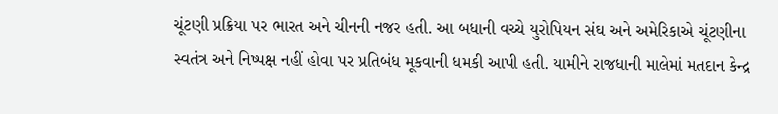ચૂંટણી પ્રક્રિયા પર ભારત અને ચીનની નજર હતી. આ બધાની વચ્ચે યુરોપિયન સંઘ અને અમેરિકાએ ચૂંટણીના સ્વતંત્ર અને નિષ્પક્ષ નહીં હોવા પર પ્રતિબંધ મૂકવાની ધમકી આપી હતી. યામીને રાજધાની માલેમાં મતદાન કેન્દ્ર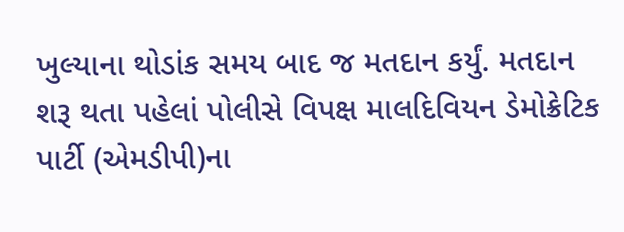ખુલ્યાના થોડાંક સમય બાદ જ મતદાન કર્યું. મતદાન શરૂ થતા પહેલાં પોલીસે વિપક્ષ માલદિવિયન ડેમોક્રેટિક પાર્ટી (એમડીપી)ના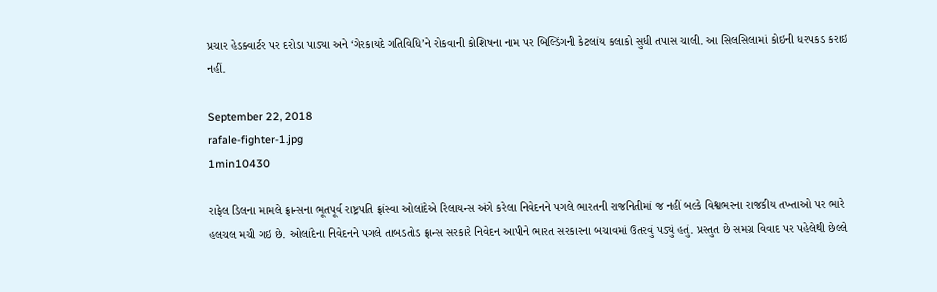પ્રચાર હેડક્વાર્ટર પર દરોડા પાડ્યા અને ‘ગેરકાયદે ગતિવિધિ’ને રોકવાની કોશિષના નામ પર બિલ્ડિંગની કેટલાંય કલાકો સુધી તપાસ ચાલી. આ સિલસિલામાં કોઇની ધરપકડ કરાઇ નહીં.

September 22, 2018
rafale-fighter-1.jpg
1min10430

રાફેલ ડિલના મામલે ફ્રાન્સના ભૂતપૂર્વ રાષ્ટ્રપતિ ફ્રાંસ્વા ઓલાંદેએ રિલાયન્સ અંગે કરેલા નિવેદનને પગલે ભારતની રાજનિતીમાં જ નહીં બલ્કે વિશ્વભરના રાજકીય તખ્તાઓ પર ભારે હલચલ મચી ગઇ છે. ઓલાંદેના નિવેદનને પગલે તાબડતોડ ફ્રાન્સ સરકારે નિવેદન આપીને ભારત સરકારના બચાવમાં ઉતરવું પડ્યું હતું. પ્રસ્તુત છે સમગ્ર વિવાદ પર પહેલેથી છેલ્લે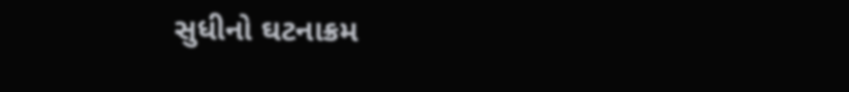સુધીનો ઘટનાક્રમ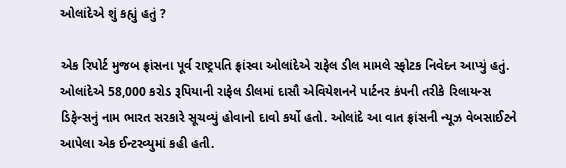ઓલાંદેએ શું કહ્યું હતું ?

એક રિપોર્ટ મુજબ ફ્રાંસના પૂર્વ રાષ્ટ્રપતિ ફ્રાંસ્વા ઓલાંદેએ રાફેલ ડીલ મામલે સ્ફોટક નિવેદન આપ્યું હતું. ઓલાંદેએ 58,000 કરોડ રૂપિયાની રાફેલ ડીલમાં દાસૌ એવિયેશનને પાર્ટનર કંપની તરીકે રિલાયન્સ ડિફેન્સનું નામ ભારત સરકારે સૂચવ્યું હોવાનો દાવો કર્યો હતો. ઓલાંદે આ વાત ફ્રાંસની ન્યૂઝ વેબસાઈટને આપેલા એક ઈન્ટરવ્યુમાં કહી હતી.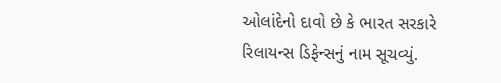ઓલાંદેનો દાવો છે કે ભારત સરકારે રિલાયન્સ ડિફેન્સનું નામ સૂચવ્યું.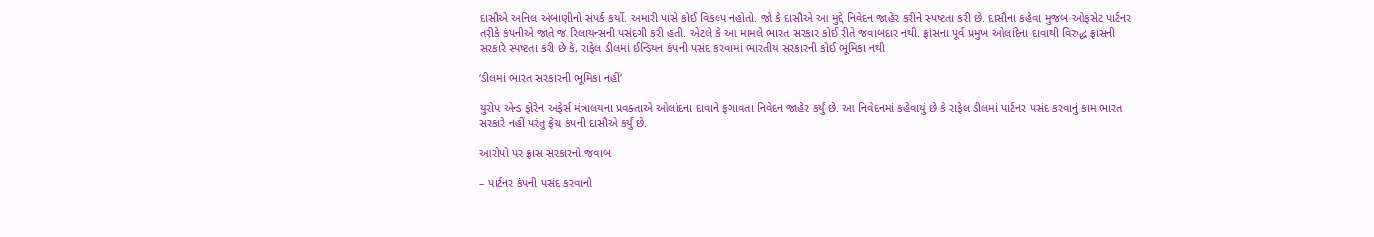દાસૌએ અનિલ અંબાણીનો સંપર્ક કર્યો. અમારી પાસે કોઈ વિકલ્પ નહોતો. જો કે દાસૌએ આ મુદ્દે નિવેદન જાહેર કરીને સ્પષ્ટતા કરી છે. દાસૌના કહેવા મુજબ ઓફસેટ પાર્ટનર તરીકે કંપનીએ જાતે જ રિલાયન્સની પસંદગી કરી હતી. એટલે કે આ મામલે ભારત સરકાર કોઈ રીતે જવાબદાર નથી. ફ્રાંસના પૂર્વ પ્રમુખ ઓલાંદેના દાવાથી વિરુદ્ધ ફ્રાંસની સરકારે સ્પષ્ટતા કરી છે કે, રાફેલ ડીલમાં ઈન્ડિયન કંપની પસંદ કરવામાં ભારતીય સરકારની કોઈ ભૂમિકા નથી

‘ડીલમાં ભારત સરકારની ભૂમિકા નહીં’

યુરોપ એન્ડ ફોરેન અફેર્સ મંત્રાલયના પ્રવક્તાએ ઓલાંદના દાવાને ફગાવતા નિવેદન જાહેર કર્યું છે. આ નિવેદનમાં કહેવાયું છે કે રાફેલ ડીલમાં પાર્ટનર પસંદ કરવાનું કામ ભારત સરકારે નહીં પરંતુ ફ્રેંચ કંપની દાસૌએ કર્યું છે.

આરોપો પર ફ્રાસ સરકારનો જવાબ

– પાર્ટનર કંપની પસંદ કરવાનો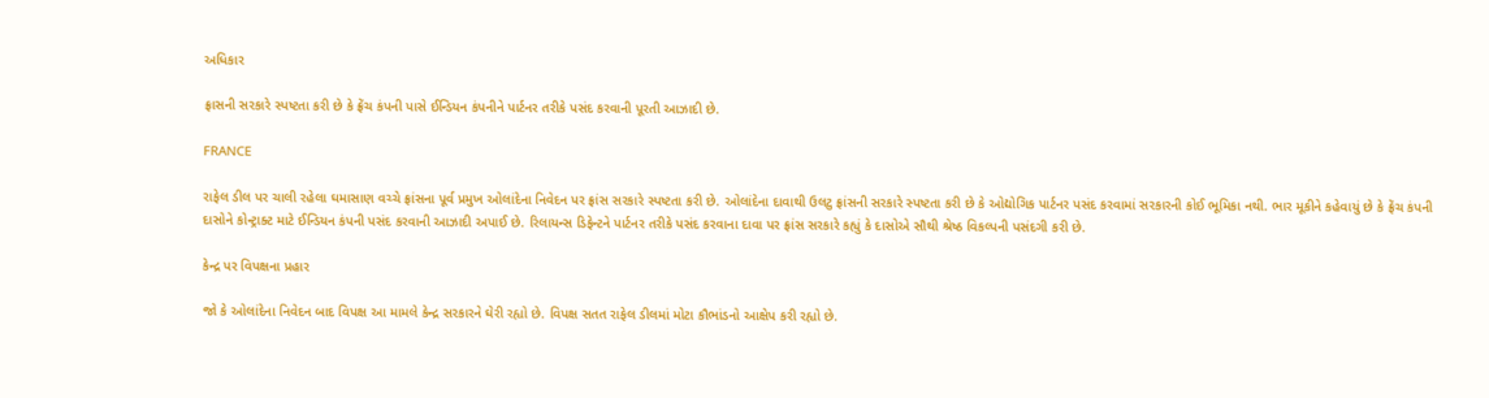અધિકાર

ફ્રાસની સરકારે સ્પષ્ટતા કરી છે કે ફ્રેંચ કંપની પાસે ઈન્ડિયન કંપનીને પાર્ટનર તરીકે પસંદ કરવાની પૂરતી આઝાદી છે.

FRANCE

રાફેલ ડીલ પર ચાલી રહેલા ઘમાસાણ વચ્ચે ફ્રાંસના પૂર્વ પ્રમુખ ઓલાંદેના નિવેદન પર ફ્રાંસ સરકારે સ્પષ્ટતા કરી છે. ઓલાંદેના દાવાથી ઉલટુ ફ્રાંસની સરકારે સ્પષ્ટતા કરી છે કે ઓદ્યોગિક પાર્ટનર પસંદ કરવામાં સરકારની કોઈ ભૂમિકા નથી. ભાર મૂકીને કહેવાયું છે કે ફ્રેંચ કંપની દાસોને કોન્ટ્રાક્ટ માટે ઈન્ડિયન કંપની પસંદ કરવાની આઝાદી અપાઈ છે. રિલાયન્સ ડિફેન્ટને પાર્ટનર તરીકે પસંદ કરવાના દાવા પર ફ્રાંસ સરકારે કહ્યું કે દાસોએ સૌથી શ્રેષ્ઠ વિકલ્પની પસંદગી કરી છે.

કેન્દ્ર પર વિપક્ષના પ્રહાર

જો કે ઓલાંદેના નિવેદન બાદ વિપક્ષ આ મામલે કેન્દ્ર સરકારને ઘેરી રહ્યો છે. વિપક્ષ સતત રાફેલ ડીલમાં મોટા કૌભાંડનો આક્ષેપ કરી રહ્યો છે.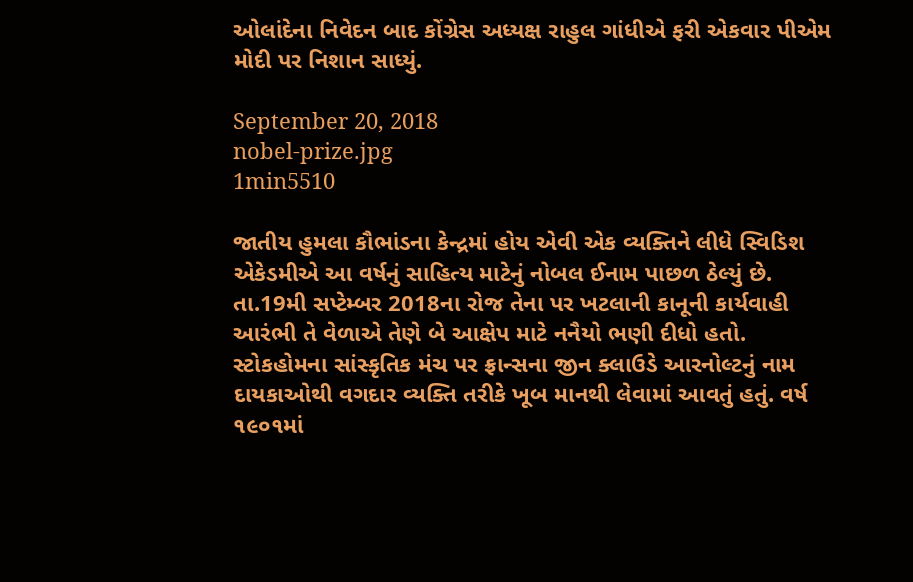ઓલાંદેના નિવેદન બાદ કોંગ્રેસ અધ્યક્ષ રાહુલ ગાંધીએ ફરી એકવાર પીએમ મોદી પર નિશાન સાધ્યું.

September 20, 2018
nobel-prize.jpg
1min5510

જાતીય હુમલા કૌભાંડના કેન્દ્રમાં હોય એવી એક વ્યક્તિને લીધે સ્વિડિશ એકેડમીએ આ વર્ષનું સાહિત્ય માટેનું નોબલ ઈનામ પાછળ ઠેલ્યું છે. તા.19મી સપ્ટેમ્બર 2018ના રોજ તેના પર ખટલાની કાનૂની કાર્યવાહી આરંભી તે વેળાએ તેણે બે આક્ષેપ માટે નનૈયો ભણી દીધો હતો. સ્ટોકહોમના સાંસ્કૃતિક મંચ પર ફ્રાન્સના જીન ક્લાઉડે આરનોલ્ટનું નામ દાયકાઓથી વગદાર વ્યક્તિ તરીકે ખૂબ માનથી લેવામાં આવતું હતું. વર્ષ ૧૯૦૧માં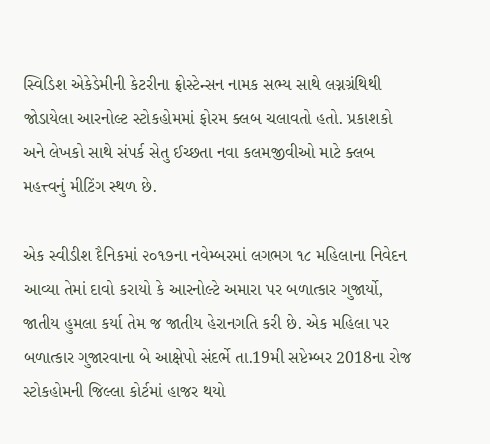સ્વિડિશ એકેડેમીની કેટરીના ફ્રોસ્ટેન્સન નામક સભ્ય સાથે લગ્નગ્રંથિથી જોડાયેલા આરનોલ્ટ સ્ટોકહોમમાં ફોરમ ક્લબ ચલાવતો હતો. પ્રકાશકો અને લેખકો સાથે સંપર્ક સેતુ ઈચ્છતા નવા કલમજીવીઓ માટે ક્લબ મહત્ત્વનું મીટિંગ સ્થળ છે.

એક સ્વીડીશ દૈનિકમાં ૨૦૧૭ના નવેમ્બરમાં લગભગ ૧૮ મહિલાના નિવેદન આવ્યા તેમાં દાવો કરાયો કે આરનોલ્ટે અમારા પર બળાત્કાર ગુજાર્યો, જાતીય હુમલા કર્યા તેમ જ જાતીય હેરાનગતિ કરી છે. એક મહિલા પર બળાત્કાર ગુજારવાના બે આક્ષેપો સંદર્ભે તા.19મી સપ્ટેમ્બર 2018ના રોજ સ્ટોકહોમની જિલ્લા કોર્ટમાં હાજર થયો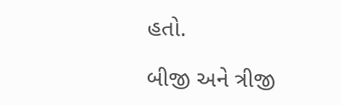હતો.

બીજી અને ત્રીજી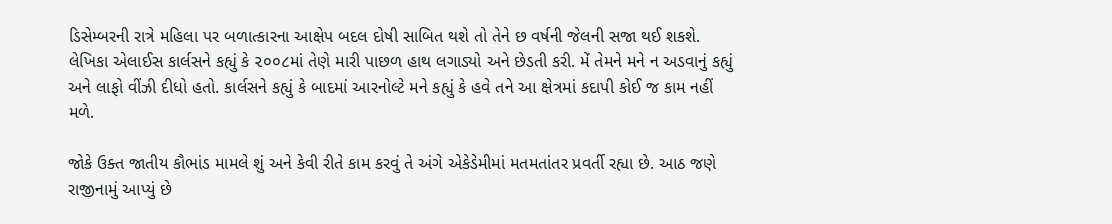ડિસેમ્બરની રાત્રે મહિલા પર બળાત્કારના આક્ષેપ બદલ દોષી સાબિત થશે તો તેને છ વર્ષની જેલની સજા થઈ શકશે. લેખિકા એલાઈસ કાર્લસને કહ્યું કે ૨૦૦૮માં તેણે મારી પાછળ હાથ લગાડ્યો અને છેડતી કરી. મેં તેમને મને ન અડવાનું કહ્યું અને લાફો વીંઝી દીધો હતો. કાર્લસને કહ્યું કે બાદમાં આરનોલ્ટે મને કહ્યું કે હવે તને આ ક્ષેત્રમાં કદાપી કોઈ જ કામ નહીં મળે.

જોકે ઉક્ત જાતીય કૌભાંડ મામલે શું અને કેવી રીતે કામ કરવું તે અંગે એકેડેમીમાં મતમતાંતર પ્રવર્તી રહ્યા છે. આઠ જણે રાજીનામું આપ્યું છે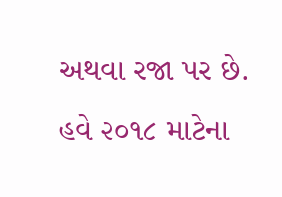અથવા રજા પર છે. હવે ૨૦૧૮ માટેના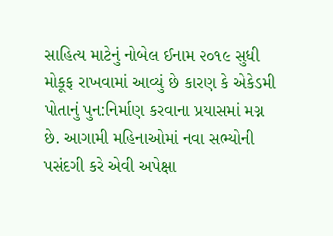સાહિત્ય માટેનું નોબેલ ઈનામ ૨૦૧૯ સુધી મોકૂફ રાખવામાં આવ્યું છે કારણ કે એકેડમી પોતાનું પુન:નિર્માણ કરવાના પ્રયાસમાં મગ્ન છે. આગામી મહિનાઓમાં નવા સભ્યોની પસંદગી કરે એવી અપેક્ષા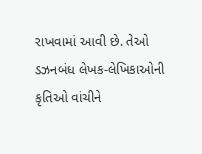રાખવામાં આવી છે. તેઓ ડઝનબંધ લેખક-લેખિકાઓની કૃતિઓ વાંચીને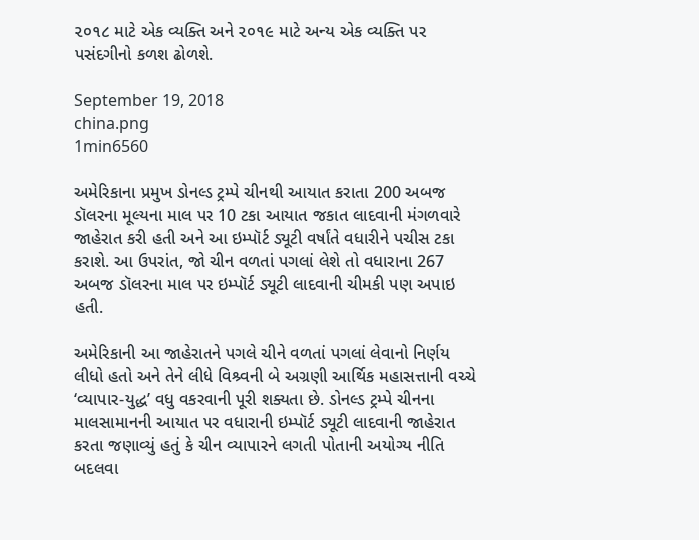૨૦૧૮ માટે એક વ્યક્તિ અને ૨૦૧૯ માટે અન્ય એક વ્યક્તિ પર પસંદગીનો કળશ ઢોળશે.

September 19, 2018
china.png
1min6560

અમેરિકાના પ્રમુખ ડોનલ્ડ ટ્રમ્પે ચીનથી આયાત કરાતા 200 અબજ ડૉલરના મૂલ્યના માલ પર 10 ટકા આયાત જકાત લાદવાની મંગળવારે જાહેરાત કરી હતી અને આ ઇમ્પૉર્ટ ડ્યૂટી વર્ષાંતે વધારીને પચીસ ટકા કરાશે. આ ઉપરાંત, જો ચીન વળતાં પગલાં લેશે તો વધારાના 267 અબજ ડૉલરના માલ પર ઇમ્પૉર્ટ ડ્યૂટી લાદવાની ચીમકી પણ અપાઇ હતી.

અમેરિકાની આ જાહેરાતને પગલે ચીને વળતાં પગલાં લેવાનો નિર્ણય લીધો હતો અને તેને લીધે વિશ્ર્વની બે અગ્રણી આર્થિક મહાસત્તાની વચ્ચે ‘વ્યાપાર-યુદ્ધ’ વધુ વકરવાની પૂરી શક્યતા છે. ડોનલ્ડ ટ્રમ્પે ચીનના માલસામાનની આયાત પર વધારાની ઇમ્પૉર્ટ ડ્યૂટી લાદવાની જાહેરાત કરતા જણાવ્યું હતું કે ચીન વ્યાપારને લગતી પોતાની અયોગ્ય નીતિ બદલવા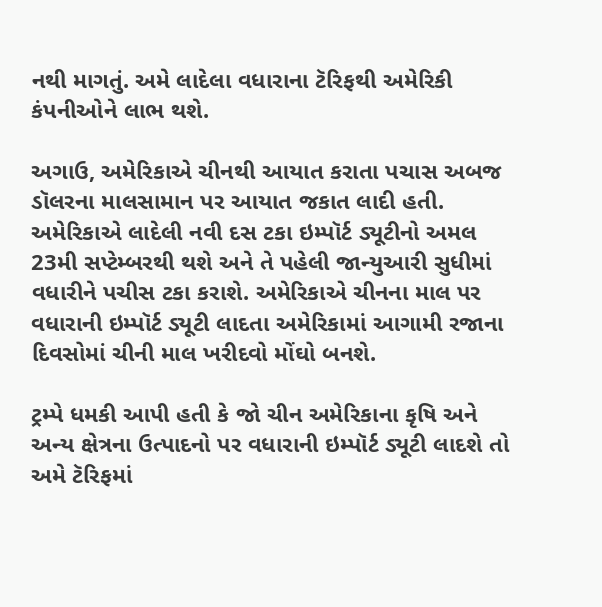નથી માગતું. અમે લાદેલા વધારાના ટૅરિફથી અમેરિકી કંપનીઓને લાભ થશે.

અગાઉ, અમેરિકાએ ચીનથી આયાત કરાતા પચાસ અબજ ડૉલરના માલસામાન પર આયાત જકાત લાદી હતી. અમેરિકાએ લાદેલી નવી દસ ટકા ઇમ્પૉર્ટ ડ્યૂટીનો અમલ 23મી સપ્ટેમ્બરથી થશે અને તે પહેલી જાન્યુઆરી સુધીમાં વધારીને પચીસ ટકા કરાશે. અમેરિકાએ ચીનના માલ પર વધારાની ઇમ્પૉર્ટ ડ્યૂટી લાદતા અમેરિકામાં આગામી રજાના દિવસોમાં ચીની માલ ખરીદવો મોંઘો બનશે.

ટ્રમ્પે ધમકી આપી હતી કે જો ચીન અમેરિકાના કૃષિ અને અન્ય ક્ષેત્રના ઉત્પાદનો પર વધારાની ઇમ્પૉર્ટ ડ્યૂટી લાદશે તો અમે ટૅરિફમાં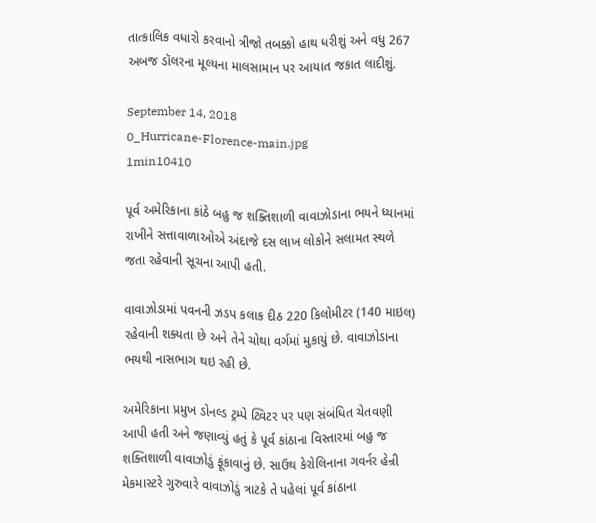તાત્કાલિક વધારો કરવાનો ત્રીજો તબક્કો હાથ ધરીશું અને વધુ 267 અબજ ડૉલરના મૂલ્યના માલસામાન પર આયાત જકાત લાદીશું.

September 14, 2018
0_Hurricane-Florence-main.jpg
1min10410

પૂર્વ અમેરિકાના કાંઠે બહુ જ શક્તિશાળી વાવાઝોડાના ભયને ધ્યાનમાં રાખીને સત્તાવાળાઓએ અંદાજે દસ લાખ લોકોને સલામત સ્થળે જતા રહેવાની સૂચના આપી હતી.

વાવાઝોડામાં પવનની ઝડપ કલાક દીઠ 220 કિલોમીટર (140 માઇલ) રહેવાની શક્યતા છે અને તેને ચોથા વર્ગમાં મુકાયું છે. વાવાઝોડાના ભયથી નાસભાગ થઇ રહી છે.

અમેરિકાના પ્રમુખ ડોનલ્ડ ટ્રમ્પે ટ્વિટર પર પણ સંબંધિત ચેતવણી આપી હતી અને જણાવ્યું હતું કે પૂર્વ કાંઠાના વિસ્તારમાં બહુ જ શક્તિશાળી વાવાઝોડું ફૂંકાવાનું છે. સાઉથ કેરોલિનાના ગવર્નર હેન્રી મેકમાસ્ટરે ગુરુવારે વાવાઝોડું ત્રાટકે તે પહેલાં પૂર્વ કાંઠાના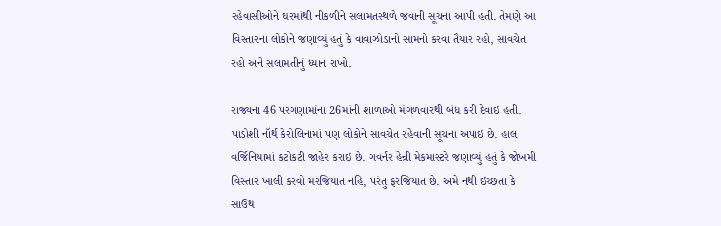રહેવાસીઓને ઘરમાંથી નીકળીને સલામતસ્થળે જવાની સૂચના આપી હતી. તેમણે આ વિસ્તારના લોકોને જણાવ્યું હતું કે વાવાઝોડાનો સામનો કરવા તૈયાર રહો, સાવચેત રહો અને સલામતીનું ધ્યાન રાખો.

રાજ્યના 46 પરગણામાંના 26માંની શાળાઓ મંગળવારથી બંધ કરી દેવાઇ હતી. પાડોશી નૉર્થ કેરોલિનામાં પણ લોકોને સાવચેત રહેવાની સૂચના અપાઇ છે. હાલ વર્જિનિયામાં કટોકટી જાહેર કરાઇ છે. ગવર્નર હેન્રી મેકમાસ્ટરે જણાવ્યું હતું કે જોખમી વિસ્તાર ખાલી કરવો મરજિયાત નહિ, પરંતુ ફરજિયાત છે. અમે નથી ઇચ્છતા કે સાઉથ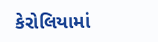કેરોલિયામાં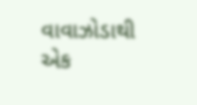વાવાઝોડાથી એક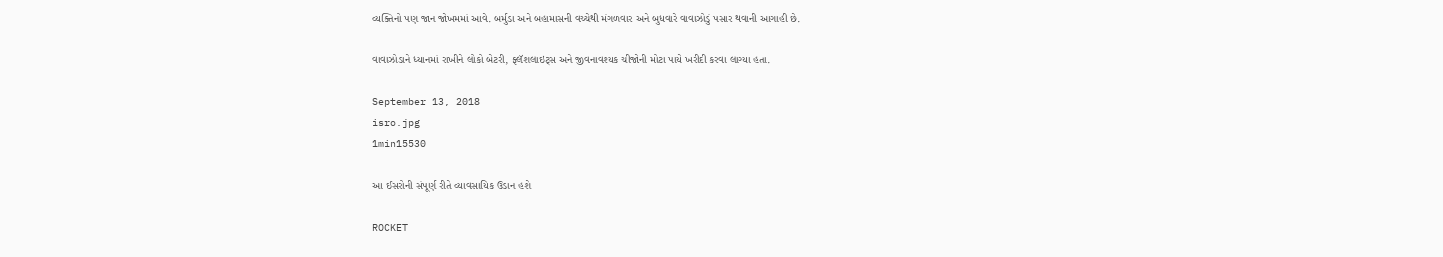વ્યક્તિનો પણ જાન જોખમમાં આવે. બર્મુડા અને બહામાસની વચ્ચેથી મંગળવાર અને બુધવારે વાવાઝોડું પસાર થવાની આગાહી છે.

વાવાઝોડાને ધ્યાનમાં રાખીને લોકો બેટરી, ફ્લૅશલાઇટ્સ અને જીવનાવશ્યક ચીજોની મોટા પાયે ખરીદી કરવા લાગ્યા હતા.

September 13, 2018
isro.jpg
1min15530

આ ઈસરોની સંપૂર્ણ રીતે વ્યાવસાયિક ઉડાન હશે

ROCKET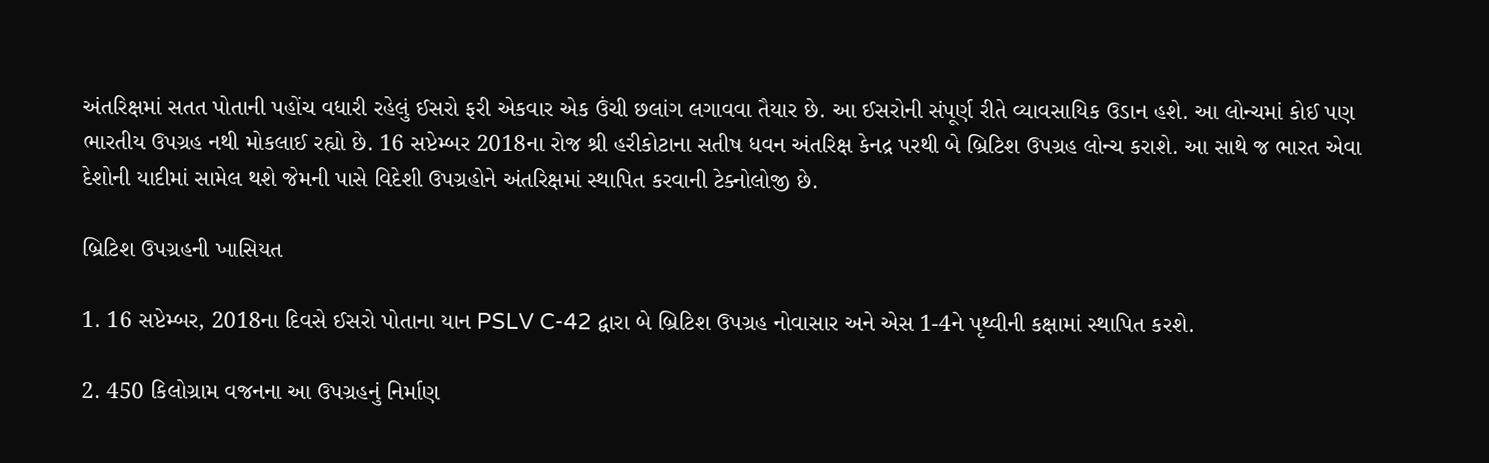અંતરિક્ષમાં સતત પોતાની પહોંચ વધારી રહેલું ઈસરો ફરી એકવાર એક ઉંચી છલાંગ લગાવવા તૈયાર છે. આ ઈસરોની સંપૂર્ણ રીતે વ્યાવસાયિક ઉડાન હશે. આ લોન્ચમાં કોઈ પણ ભારતીય ઉપગ્રહ નથી મોકલાઈ રહ્યો છે. 16 સપ્ટેમ્બર 2018ના રોજ શ્રી હરીકોટાના સતીષ ધવન અંતરિક્ષ કેનદ્ર પરથી બે બ્રિટિશ ઉપગ્રહ લોન્ચ કરાશે. આ સાથે જ ભારત એવા દેશોની યાદીમાં સામેલ થશે જેમની પાસે વિદેશી ઉપગ્રહોને અંતરિક્ષમાં સ્થાપિત કરવાની ટેક્નોલોજી છે.

બ્રિટિશ ઉપગ્રહની ખાસિયત

1. 16 સપ્ટેમ્બર, 2018ના દિવસે ઈસરો પોતાના યાન PSLV C-42 દ્વારા બે બ્રિટિશ ઉપગ્રહ નોવાસાર અને એસ 1-4ને પૃથ્વીની કક્ષામાં સ્થાપિત કરશે.

2. 450 કિલોગ્રામ વજનના આ ઉપગ્રહનું નિર્માણ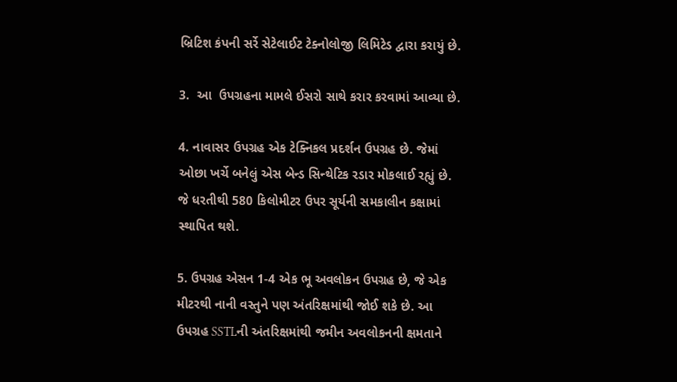બ્રિટિશ કંપની સર્રે સેટેલાઈટ ટેક્નોલોજી લિમિટેડ દ્વારા કરાયું છે.

3.  આ  ઉપગ્રહના મામલે ઈસરો સાથે કરાર કરવામાં આવ્યા છે.

4. નાવાસર ઉપગ્રહ એક ટેક્નિકલ પ્રદર્શન ઉપગ્રહ છે. જેમાં ઓછા ખર્ચે બનેલું એસ બેન્ડ સિન્થેટિક રડાર મોકલાઈ રહ્યું છે. જે ધરતીથી 580 કિલોમીટર ઉપર સૂર્યની સમકાલીન કક્ષામાં સ્થાપિત થશે.

5. ઉપગ્રહ એસન 1-4 એક ભૂ અવલોકન ઉપગ્રહ છે, જે એક મીટરથી નાની વસ્તુને પણ અંતરિક્ષમાંથી જોઈ શકે છે. આ ઉપગ્રહ SSTLની અંતરિક્ષમાંથી જમીન અવલોકનની ક્ષમતાને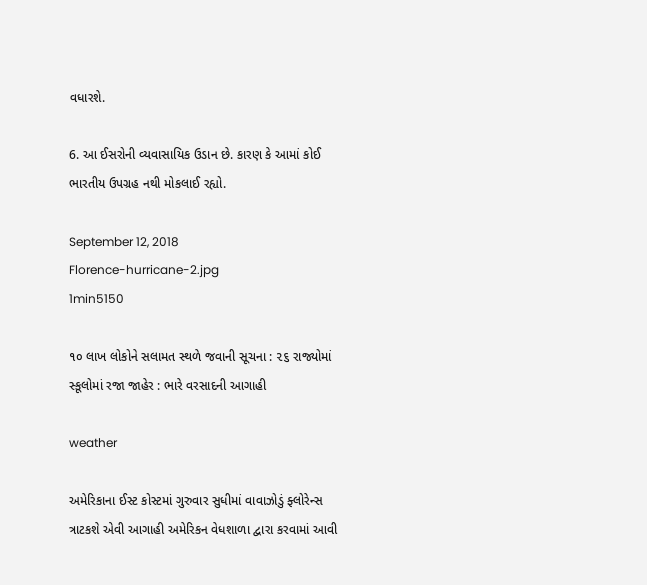વધારશે.

6. આ ઈસરોની વ્યવાસાયિક ઉડાન છે. કારણ કે આમાં કોઈ ભારતીય ઉપગ્રહ નથી મોકલાઈ રહ્યો.

September 12, 2018
Florence-hurricane-2.jpg
1min5150

૧૦ લાખ લોકોને સલામત સ્થળે જવાની સૂચના : ૨૬ રાજ્યોમાં સ્કૂલોમાં રજા જાહેર : ભારે વરસાદની આગાહી

weather

અમેરિકાના ઈસ્ટ કોસ્ટમાં ગુરુવાર સુધીમાં વાવાઝોડું ફ્લોરેન્સ ત્રાટકશે એવી આગાહી અમેરિકન વેધશાળા દ્વારા કરવામાં આવી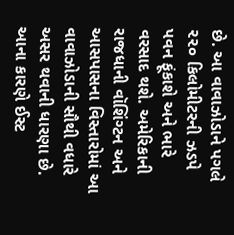છે. આ વાવાઝોડાને પગલે ૨૨૦ કિલોમીટરની ઝડપે પવન ફૂંકાશે અને ભારે વરસાદ થશે. અમેરિકાની રાજધાની વૉશિંગ્ટન અને આસપાસના વિસ્તારોમાં આ વાવાઝોડાની સૌથી વધારે અસર થવાની ધારણા છે. આના કારણે ઈસ્ટ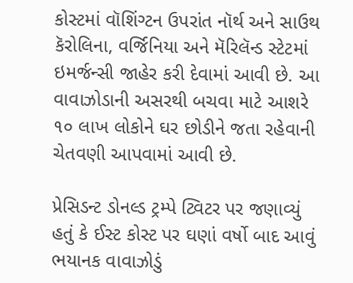કોસ્ટમાં વૉશિંગ્ટન ઉપરાંત નૉર્થ અને સાઉથ કૅરોલિના, વર્જિનિયા અને મૅરિલૅન્ડ સ્ટેટમાં ઇમર્જન્સી જાહેર કરી દેવામાં આવી છે. આ વાવાઝોડાની અસરથી બચવા માટે આશરે ૧૦ લાખ લોકોને ઘર છોડીને જતા રહેવાની ચેતવણી આપવામાં આવી છે.

પ્રેસિડન્ટ ડોનલ્ડ ટ્રમ્પે ટ્વિટર પર જણાવ્યું હતું કે ઈસ્ટ કોસ્ટ પર ઘણાં વર્ષો બાદ આવું ભયાનક વાવાઝોડું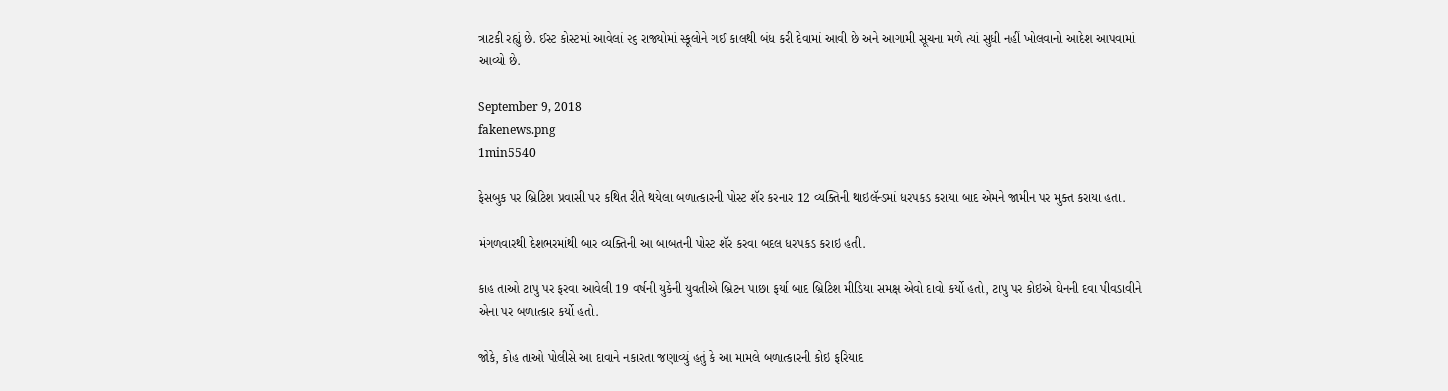ત્રાટકી રહ્યું છે. ઈસ્ટ કોસ્ટમાં આવેલાં ૨૬ રાજ્યોમાં સ્કૂલોને ગઈ કાલથી બંધ કરી દેવામાં આવી છે અને આગામી સૂચના મળે ત્યાં સુધી નહીં ખોલવાનો આદેશ આપવામાં આવ્યો છે.

September 9, 2018
fakenews.png
1min5540

ફેસબુક પર બ્રિટિશ પ્રવાસી પર કથિત રીતે થયેલા બળાત્કારની પોસ્ટ શૅર કરનાર 12 વ્યક્તિની થાઇલૅન્ડમાં ધરપકડ કરાયા બાદ એમને જામીન પર મુક્ત કરાયા હતા.

મંગળવારથી દેશભરમાંથી બાર વ્યક્તિની આ બાબતની પોસ્ટ શૅર કરવા બદલ ધરપકડ કરાઇ હતી.

કાહ તાઓ ટાપુ પર ફરવા આવેલી 19 વર્ષની યુકેની યુવતીએ બ્રિટન પાછા ફર્યા બાદ બ્રિટિશ મીડિયા સમક્ષ એવો દાવો કર્યો હતો, ટાપુ પર કોઇએ ઘેનની દવા પીવડાવીને એના પર બળાત્કાર કર્યો હતો.

જોકે, કોહ તાઓ પોલીસે આ દાવાને નકારતા જણાવ્યું હતું કે આ મામલે બળાત્કારની કોઇ ફરિયાદ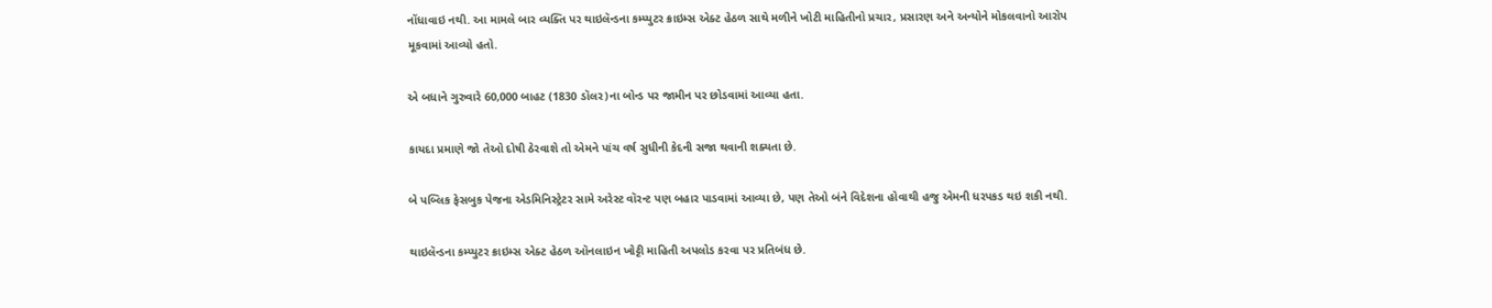નોંધાવાઇ નથી. આ મામલે બાર વ્યક્તિ પર થાઇલૅન્ડના કમ્પ્યુટર ક્રાઇમ્સ એક્ટ હેઠળ સાથે મળીને ખોટી માહિતીનો પ્રચાર, પ્રસારણ અને અન્યોને મોકલવાનો આરોપ મૂકવામાં આવ્યો હતો.

એ બધાને ગુરુવારે 60,000 બાહટ (1830 ડૉલર)ના બોન્ડ પર જામીન પર છોડવામાં આવ્યા હતા.

કાયદા પ્રમાણે જો તેઓ દોષી ઠેરવાશે તો એમને પાંચ વર્ષ સુધીની કેદની સજા થવાની શક્યતા છે.

બે પબ્લિક ફેસબુક પેજના એડમિનિસ્ટ્રેટર સામે અરેસ્ટ વૉરન્ટ પણ બહાર પાડવામાં આવ્યા છે, પણ તેઓ બંને વિદેશના હોવાથી હજુ એમની ધરપકડ થઇ શકી નથી.

થાઇલૅન્ડના કમ્પ્યુટર ક્રાઇમ્સ એક્ટ હેઠળ ઑનલાઇન ખોટ્ટી માહિતી અપલોડ કરવા પર પ્રતિબંધ છે.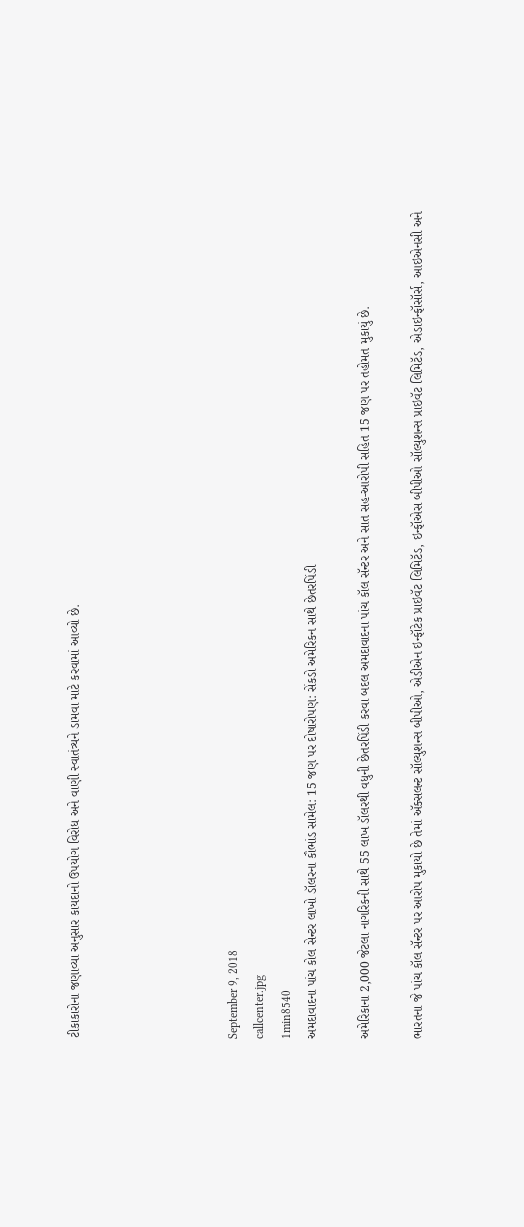ટીકાકારોના જણાવ્યા અનુસાર કાયદાનો ઉપયોગ વિરોધ અને વાણી સ્વાતંત્ર્યને ડામવા માટે કરવામાં આવ્યો છે.





September 9, 2018
callcenter.jpg
1min8540
અમદાવાદના પાંચ કોલ સેન્ટર લાખો ડૉલરના કૌભાંડ સામેલ: 15 જણ પર દોષારોપણ: સેંકડો અમેરિકન સાથે છેતરપિંડી

અમેરિકાના 2,000 જેટલા નાગરિકની સાથે 55 લાખ ડૉલરથી વધુની છેતરપિંડી કરવા બદલ અમદાવાદના પાંચ કૉલ સૅન્ટર અને સાત સહ-આરોપી સહિત 15 જણ પર તહોમત મુકાયું છે.

ભારતના જે પાંચ કૉલ સૅન્ટર પર આરોપ મુકાયો છે તેમાં ઍક્સલન્ટ સૉલ્યુશન્સ બીપીઓ, એડીએન ઇન્ફૉટેક પ્રાઇવૅટ લિમિટૅડ, ઇન્ફૉએસ બીપીઓ સૉલ્યુશન્સ પ્રાઇવૅટ લિમિટૅડ, એડાઇન્ફૉસૉર્સ, આઇએનસી અને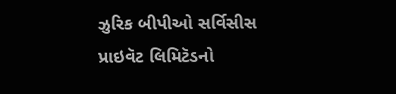ઝુરિક બીપીઓ સર્વિસીસ પ્રાઇવૅટ લિમિટૅડનો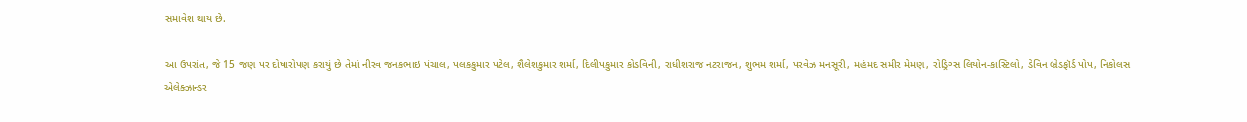સમાવેશ થાય છે.

આ ઉપરાંત, જે 15 જણ પર દોષારોપણ કરાયું છે તેમાં નીરવ જનકભાઇ પંચાલ, પલકકુમાર પટેલ, શૈલેશકુમાર શર્મા, દિલીપકુમાર કોડવિની, રાધીશરાજ નટરાજન, શુભમ શર્મા, પરવેઝ મનસૂરી, મહંમદ સમીર મેમણ, રોડ્રિગ્સ લિયોન-કાસ્ટિલો, ડેવિન બ્રેડફૉર્ડ પોપ, નિકોલસ એલેક્ઝાન્ડર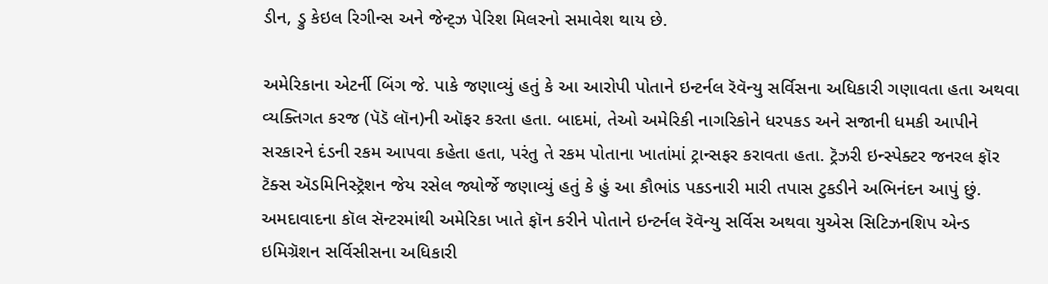ડીન, ડ્રુ કેઇલ રિગીન્સ અને જેન્ટ્ઝ પેરિશ મિલરનો સમાવેશ થાય છે.

અમેરિકાના એટર્ની બિંગ જે. પાકે જણાવ્યું હતું કે આ આરોપી પોતાને ઇન્ટર્નલ રૅવૅન્યુ સર્વિસના અધિકારી ગણાવતા હતા અથવા વ્યક્તિગત કરજ (પૅડૅ લૉન)ની ઑફર કરતા હતા. બાદમાં, તેઓ અમેરિકી નાગરિકોને ધરપકડ અને સજાની ધમકી આપીને સરકારને દંડની રકમ આપવા કહેતા હતા, પરંતુ તે રકમ પોતાના ખાતાંમાં ટ્રાન્સફર કરાવતા હતા. ટ્રૅઝરી ઇન્સ્પેક્ટર જનરલ ફૉર ટૅક્સ ઍડમિનિસ્ટ્રૅશન જેય રસેલ જ્યોર્જે જણાવ્યું હતું કે હું આ કૌભાંડ પકડનારી મારી તપાસ ટુકડીને અભિનંદન આપું છું. અમદાવાદના કૉલ સૅન્ટરમાંથી અમેરિકા ખાતે ફૉન કરીને પોતાને ઇન્ટર્નલ રૅવૅન્યુ સર્વિસ અથવા યુએસ સિટિઝનશિપ એન્ડ ઇમિગ્રૅશન સર્વિસીસના અધિકારી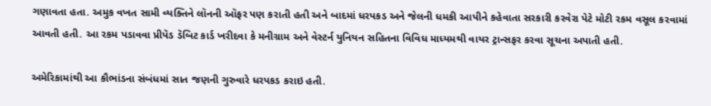ગણાવતા હતા. અમુક વખત સામી વ્યક્તિને લૉનની ઑફર પણ કરાતી હતી અને બાદમાં ધરપકડ અને જેલની ધમકી આપીને કહેવાતા સરકારી કરવેરા પેટે મોટી રકમ વસૂલ કરવામાં આવતી હતી. આ રકમ પડાવવા પ્રીપૅડ ડૅબિટ કાર્ડ ખરીદવા કે મનીગ્રામ અને વેસ્ટર્ન યુનિયન સહિતના વિવિધ માધ્યમથી વાયર ટ્રાન્સફર કરવા સૂચના અપાતી હતી.

અમેરિકામાંથી આ કૌભાંડના સંબંધમાં સાત જણની ગુરુવારે ધરપકડ કરાઇ હતી.